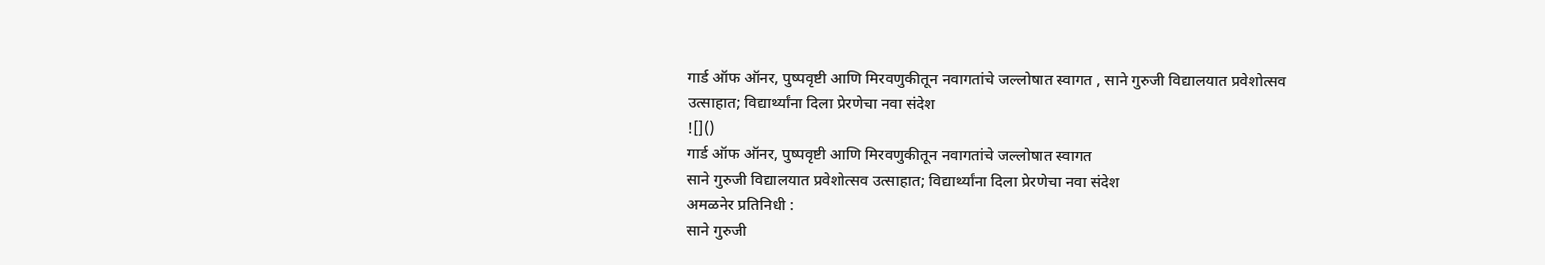गार्ड ऑफ ऑनर, पुष्पवृष्टी आणि मिरवणुकीतून नवागतांचे जल्लोषात स्वागत , साने गुरुजी विद्यालयात प्रवेशोत्सव उत्साहात; विद्यार्थ्यांना दिला प्रेरणेचा नवा संदेश
![]()
गार्ड ऑफ ऑनर, पुष्पवृष्टी आणि मिरवणुकीतून नवागतांचे जल्लोषात स्वागत
साने गुरुजी विद्यालयात प्रवेशोत्सव उत्साहात; विद्यार्थ्यांना दिला प्रेरणेचा नवा संदेश
अमळनेर प्रतिनिधी :
साने गुरुजी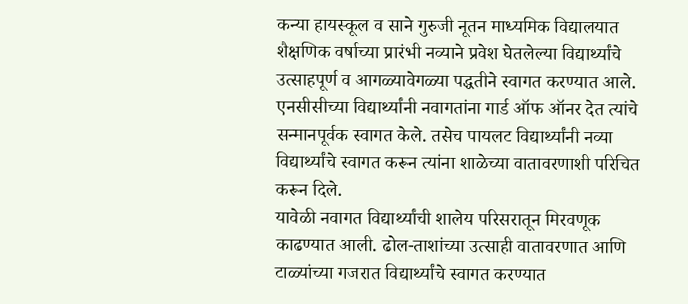कन्या हायस्कूल व साने गुरुजी नूतन माध्यमिक विद्यालयात शैक्षणिक वर्षाच्या प्रारंभी नव्याने प्रवेश घेतलेल्या विद्यार्थ्यांचे उत्साहपूर्ण व आगळ्यावेगळ्या पद्धतीने स्वागत करण्यात आले. एनसीसीच्या विद्यार्थ्यांनी नवागतांना गार्ड ऑफ ऑनर देत त्यांचे सन्मानपूर्वक स्वागत केले. तसेच पायलट विद्यार्थ्यांनी नव्या विद्यार्थ्यांचे स्वागत करून त्यांना शाळेच्या वातावरणाशी परिचित करून दिले.
यावेळी नवागत विद्यार्थ्यांची शालेय परिसरातून मिरवणूक काढण्यात आली. ढोल-ताशांच्या उत्साही वातावरणात आणि टाळ्यांच्या गजरात विद्यार्थ्यांचे स्वागत करण्यात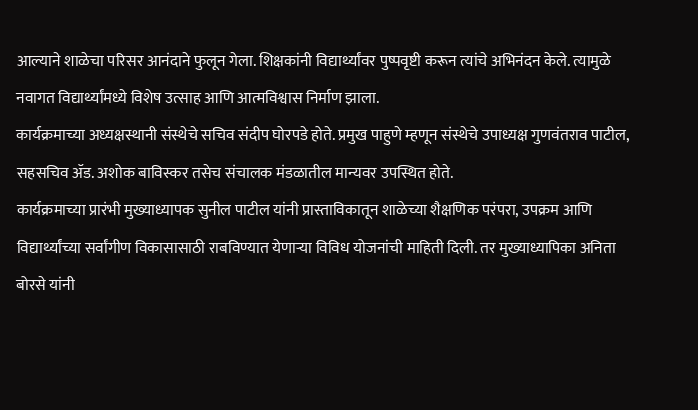आल्याने शाळेचा परिसर आनंदाने फुलून गेला. शिक्षकांनी विद्यार्थ्यांवर पुष्पवृष्टी करून त्यांचे अभिनंदन केले. त्यामुळे नवागत विद्यार्थ्यांमध्ये विशेष उत्साह आणि आत्मविश्वास निर्माण झाला.
कार्यक्रमाच्या अध्यक्षस्थानी संस्थेचे सचिव संदीप घोरपडे होते. प्रमुख पाहुणे म्हणून संस्थेचे उपाध्यक्ष गुणवंतराव पाटील, सहसचिव ॲड. अशोक बाविस्कर तसेच संचालक मंडळातील मान्यवर उपस्थित होते.
कार्यक्रमाच्या प्रारंभी मुख्याध्यापक सुनील पाटील यांनी प्रास्ताविकातून शाळेच्या शैक्षणिक परंपरा, उपक्रम आणि विद्यार्थ्यांच्या सर्वांगीण विकासासाठी राबविण्यात येणाऱ्या विविध योजनांची माहिती दिली. तर मुख्याध्यापिका अनिता बोरसे यांनी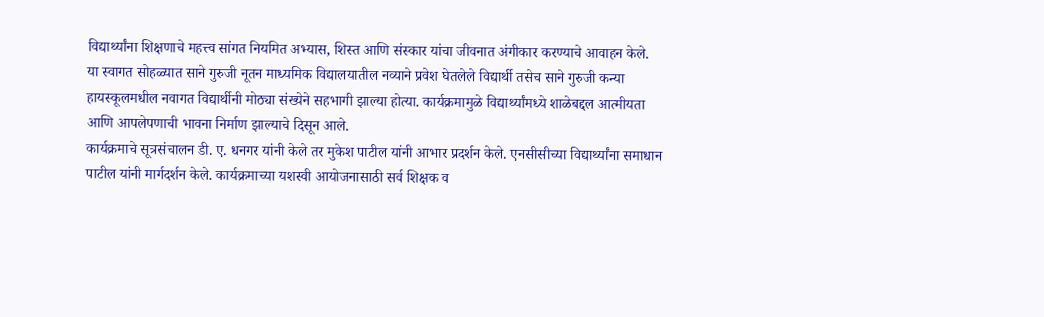विद्यार्थ्यांना शिक्षणाचे महत्त्व सांगत नियमित अभ्यास, शिस्त आणि संस्कार यांचा जीवनात अंगीकार करण्याचे आवाहन केले.
या स्वागत सोहळ्यात साने गुरुजी नूतन माध्यमिक विद्यालयातील नव्याने प्रवेश घेतलेले विद्यार्थी तसेच साने गुरुजी कन्या हायस्कूलमधील नवागत विद्यार्थीनी मोठ्या संख्येने सहभागी झाल्या होत्या. कार्यक्रमामुळे विद्यार्थ्यांमध्ये शाळेबद्दल आत्मीयता आणि आपलेपणाची भावना निर्माण झाल्याचे दिसून आले.
कार्यक्रमाचे सूत्रसंचालन डी. ए. धनगर यांनी केले तर मुकेश पाटील यांनी आभार प्रदर्शन केले. एनसीसीच्या विद्यार्थ्यांना समाधान पाटील यांनी मार्गदर्शन केले. कार्यक्रमाच्या यशस्वी आयोजनासाठी सर्व शिक्षक व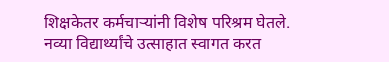शिक्षकेतर कर्मचाऱ्यांनी विशेष परिश्रम घेतले.
नव्या विद्यार्थ्यांचे उत्साहात स्वागत करत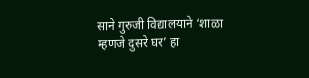साने गुरुजी विद्यालयाने ‘शाळा म्हणजे दुसरे घर’ हा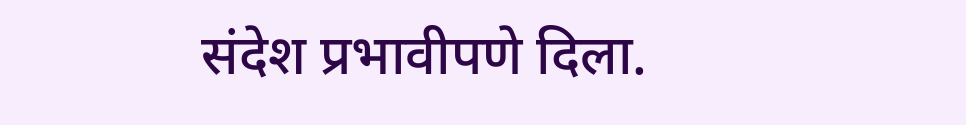संदेश प्रभावीपणे दिला.